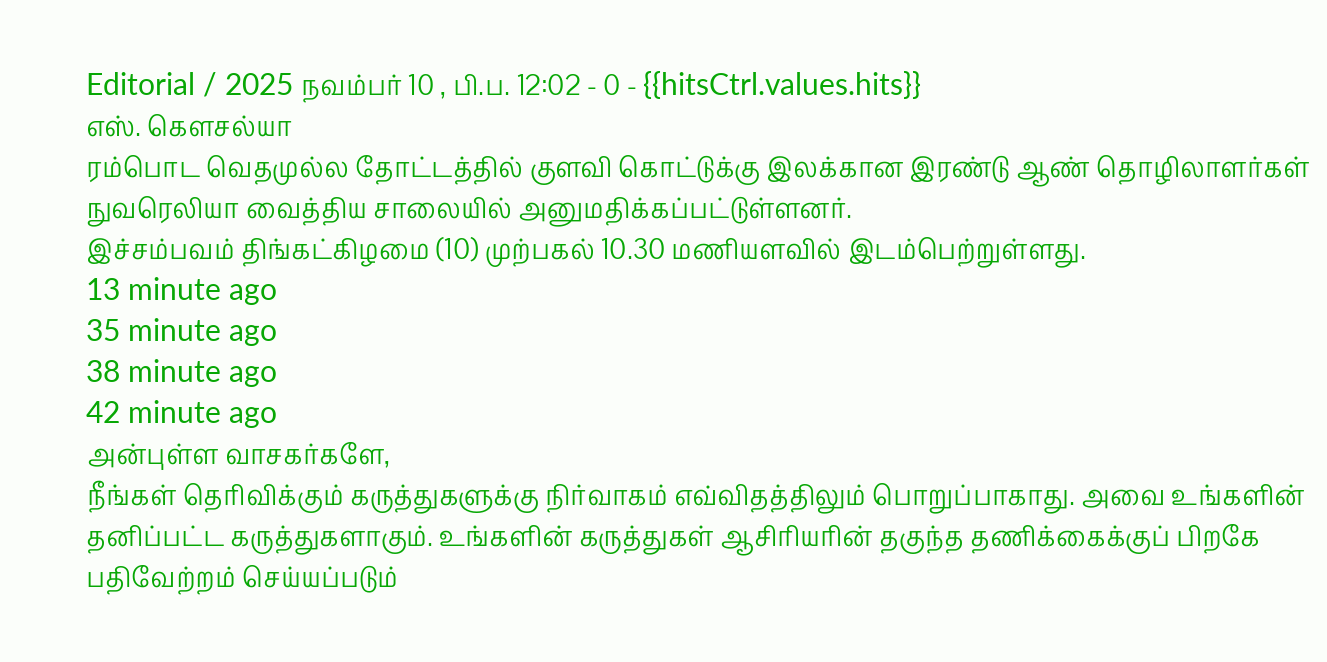Editorial / 2025 நவம்பர் 10 , பி.ப. 12:02 - 0 - {{hitsCtrl.values.hits}}
எஸ். கௌசல்யா
ரம்பொட வெதமுல்ல தோட்டத்தில் குளவி கொட்டுக்கு இலக்கான இரண்டு ஆண் தொழிலாளர்கள் நுவரெலியா வைத்திய சாலையில் அனுமதிக்கப்பட்டுள்ளனர்.
இச்சம்பவம் திங்கட்கிழமை (10) முற்பகல் 10.30 மணியளவில் இடம்பெற்றுள்ளது.
13 minute ago
35 minute ago
38 minute ago
42 minute ago
அன்புள்ள வாசகர்களே,
நீங்கள் தெரிவிக்கும் கருத்துகளுக்கு நிர்வாகம் எவ்விதத்திலும் பொறுப்பாகாது. அவை உங்களின் தனிப்பட்ட கருத்துகளாகும். உங்களின் கருத்துகள் ஆசிரியரின் தகுந்த தணிக்கைக்குப் பிறகே பதிவேற்றம் செய்யப்படும்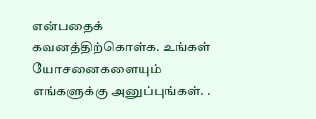என்பதைக் கவனத்திற்கொள்க. உங்கள் யோசனைகளையும் எங்களுக்கு அனுப்புங்கள். .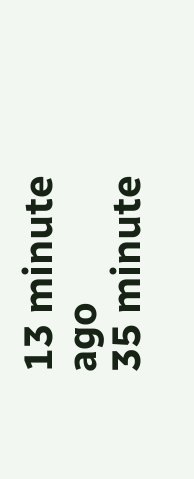13 minute ago
35 minute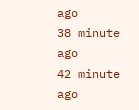ago
38 minute ago
42 minute ago